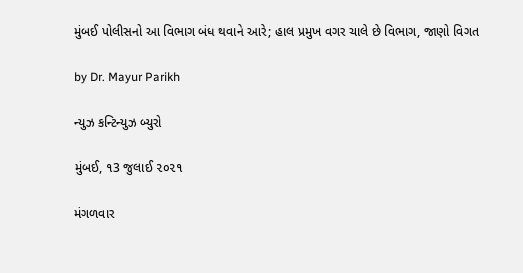મુંબઈ પોલીસનો આ વિભાગ બંધ થવાને આરે; હાલ પ્રમુખ વગર ચાલે છે વિભાગ, જાણો વિગત

by Dr. Mayur Parikh

ન્યુઝ કન્ટિન્યુઝ બ્યુરો

મુંબઈ, ૧3 જુલાઈ ૨૦૨૧

મંગળવાર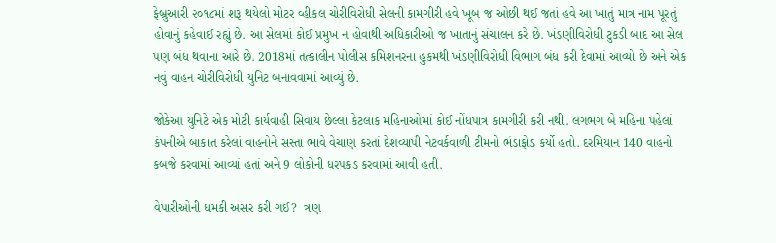ફેબ્રુઆરી ૨૦૧૮માં શરૂ થયેલો મોટર વ્હીકલ ચોરીવિરોધી સેલની કામગીરી હવે ખૂબ જ ઓછી થઈ જતાં હવે આ ખાતું માત્ર નામ પૂરતું હોવાનું કહેવાઈ રહ્યું છે. આ સેલમાં કોઈ પ્રમુખ ન હોવાથી અધિકારીઓ જ ખાતાનું સંચાલન કરે છે. ખંડણીવિરોધી ટુકડી બાદ આ સેલ પણ બંધ થવાના આરે છે. 2018માં તત્કાલીન પોલીસ કમિશનરના હુકમથી ખંડણીવિરોધી વિભાગ બંધ કરી દેવામાં આવ્યો છે અને એક નવું વાહન ચોરીવિરોધી યુનિટ બનાવવામાં આવ્યું છે.

જોકેઆ યુનિટે એક મોટી કાર્યવાહી સિવાય છેલ્લા કેટલાક મહિનાઓમાં કોઈ નોંધપાત્ર કામગીરી કરી નથી. લગભગ બે મહિના પહેલાં કંપનીએ બાકાત કરેલાં વાહનોને સસ્તા ભાવે વેચાણ કરતાં દેશવ્યાપી નેટવર્કવાળી ટીમનો ભંડાફોડ કર્યો હતો. દરમિયાન 140 વાહનો કબજે કરવામાં આવ્યાં હતાં અને 9 લોકોની ધરપકડ કરવામાં આવી હતી.

વેપારીઓની ધમકી અસર કરી ગઈ?  ત્રણ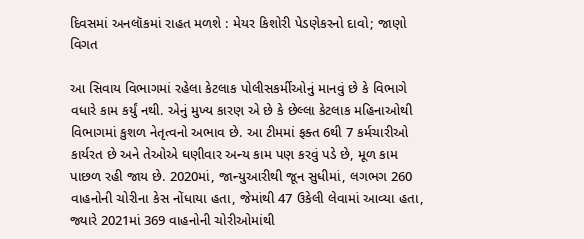દિવસમાં અનલૉકમાં રાહત મળશે : મેયર કિશોરી પેડણેકરનો દાવો; જાણો વિગત

આ સિવાય વિભાગમાં રહેલા કેટલાક પોલીસકર્મીઓનું માનવું છે કે વિભાગે વધારે કામ કર્યું નથી. એનું મુખ્ય કારણ એ છે કે છેલ્લા કેટલાક મહિનાઓથી વિભાગમાં કુશળ નેતૃત્વનો અભાવ છે. આ ટીમમાં ફક્ત 6થી 7 કર્મચારીઓ કાર્યરત છે અને તેઓએ ઘણીવાર અન્ય કામ પણ કરવું પડે છે, મૂળ કામ પાછળ રહી જાય છે. 2020માં, જાન્યુઆરીથી જૂન સુધીમાં, લગભગ 260 વાહનોની ચોરીના કેસ નોંધાયા હતા, જેમાંથી 47 ઉકેલી લેવામાં આવ્યા હતા, જ્યારે 2021માં 369 વાહનોની ચોરીઓમાંથી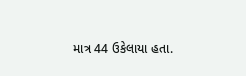માત્ર 44 ઉકેલાયા હતા.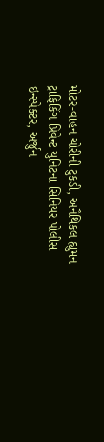મોટર-વાહન ચોરીની ટુકડી, અનૈથિકલ હ્યુમન ટ્રાફિકિંગ પ્રિવેન્ટ યુનિટના સિનિયર પોલીસ ઇન્સ્પેક્ટર, અર્જુન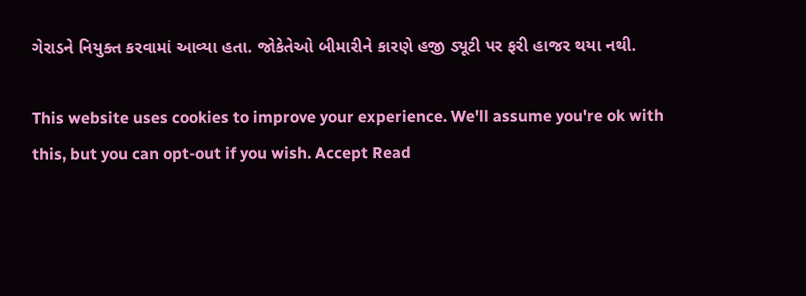ગેરાડને નિયુક્ત કરવામાં આવ્યા હતા. જોકેતેઓ બીમારીને કારણે હજી ડ્યૂટી પર ફરી હાજર થયા નથી.

This website uses cookies to improve your experience. We'll assume you're ok with this, but you can opt-out if you wish. Accept Read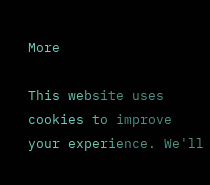More

This website uses cookies to improve your experience. We'll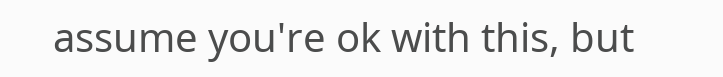assume you're ok with this, but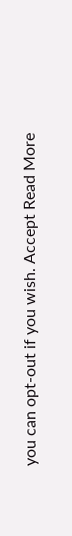you can opt-out if you wish. Accept Read More